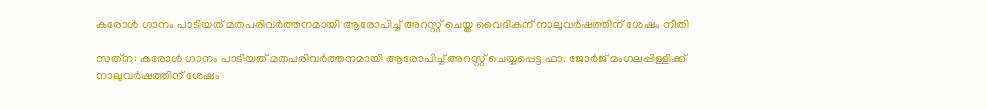കരോള്‍ ഗാനം പാടിയത് മതപരിവര്‍ത്തനമായി ആരോപിച്ച് അറസ്റ്റ് ചെയ്ത വൈദികന് നാലുവര്‍ഷത്തിന് ശേഷം നീതി

സത്‌ന: കരോള്‍ ഗാനം പാടിയത് മതപരിവര്‍ത്തനമായി ആരോപിച്ച് അറസ്റ്റ് ചെയ്യപ്പെട്ട ഫാ. ജോര്‍ജ് മംഗലപ്പിള്ളിക്ക് നാലുവര്‍ഷത്തിന് ശേഷം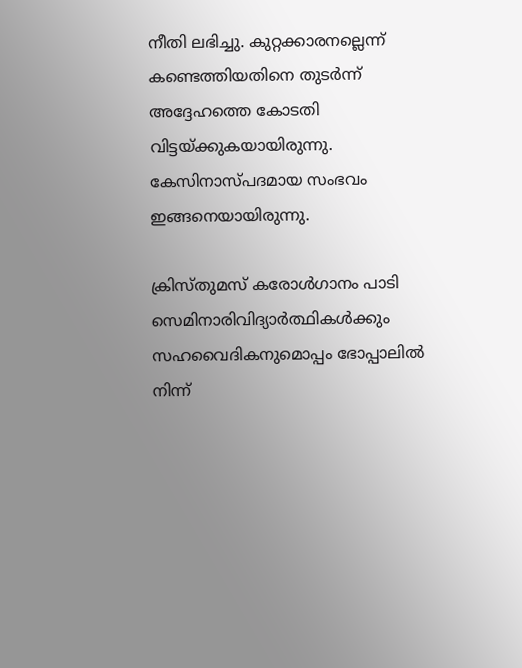നീതി ലഭിച്ചു. കുറ്റക്കാരനല്ലെന്ന് കണ്ടെത്തിയതിനെ തുടര്‍ന്ന് അദ്ദേഹത്തെ കോടതി വിട്ടയ്ക്കുകയായിരുന്നു. കേസിനാസ്പദമായ സംഭവം ഇങ്ങനെയായിരുന്നു.

ക്രിസ്തുമസ് കരോള്‍ഗാനം പാടി സെമിനാരിവിദ്യാര്‍ത്ഥികള്‍ക്കും സഹവൈദികനുമൊപ്പം ഭോപ്പാലില്‍ നിന്ന്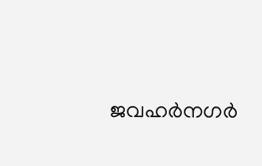ജവഹര്‍നഗര്‍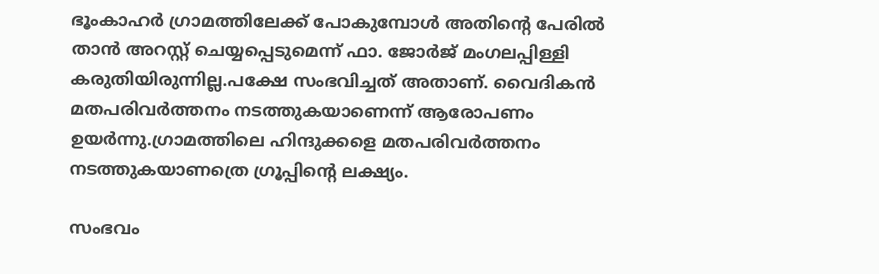ഭൂംകാഹര്‍ ഗ്രാമത്തിലേക്ക് പോകുമ്പോള്‍ അതിന്റെ പേരില്‍ താന്‍ അറസ്റ്റ് ചെയ്യപ്പെടുമെന്ന് ഫാ. ജോര്‍ജ് മംഗലപ്പിള്ളി കരുതിയിരുന്നില്ല.പക്ഷേ സംഭവിച്ചത് അതാണ്. വൈദികന്‍ മതപരിവര്‍ത്തനം നടത്തുകയാണെന്ന് ആരോപണം ഉയര്‍ന്നു.ഗ്രാമത്തിലെ ഹിന്ദുക്കളെ മതപരിവര്‍ത്തനം നടത്തുകയാണത്രെ ഗ്രൂപ്പിന്റെ ലക്ഷ്യം.

സംഭവം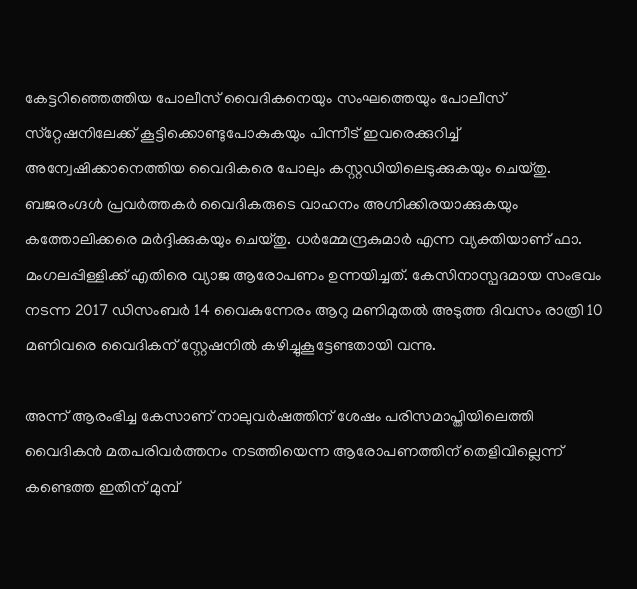കേട്ടറിഞ്ഞെത്തിയ പോലീസ് വൈദികനെയും സംഘത്തെയും പോലീസ് സ്‌റ്റേഷനിലേക്ക് കൂട്ടിക്കൊണ്ടുപോകുകയും പിന്നീട് ഇവരെക്കുറിച്ച് അന്വേഷിക്കാനെത്തിയ വൈദികരെ പോലും കസ്റ്റഡിയിലെടുക്കുകയും ചെയ്തു. ബജരംഗ്ദള്‍ പ്രവര്‍ത്തകര്‍ വൈദികരുടെ വാഹനം അഗ്നിക്കിരയാക്കുകയും കത്തോലിക്കരെ മര്‍ദ്ദിക്കുകയും ചെയ്തു. ധര്‍മ്മേന്ദ്രകുമാര്‍ എന്ന വ്യക്തിയാണ് ഫാ. മംഗലപ്പിള്ളിക്ക് എതിരെ വ്യാജ ആരോപണം ഉന്നയിച്ചത്. കേസിനാസ്പദമായ സംഭവം നടന്ന 2017 ഡിസംബര്‍ 14 വൈകുന്നേരം ആറു മണിമുതല്‍ അടുത്ത ദിവസം രാത്രി 10 മണിവരെ വൈദികന് സ്റ്റേഷനില്‍ കഴിച്ചുകൂട്ടേണ്ടതായി വന്നു.

അന്ന് ആരംഭിച്ച കേസാണ് നാലുവര്‍ഷത്തിന് ശേഷം പരിസമാപ്തിയിലെത്തി വൈദികന്‍ മതപരിവര്‍ത്തനം നടത്തിയെന്ന ആരോപണത്തിന് തെളിവില്ലെന്ന് കണ്ടെത്ത ഇതിന് മുമ്പ്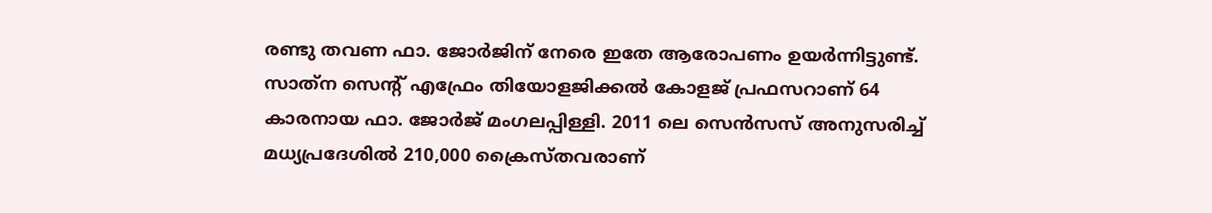രണ്ടു തവണ ഫാ. ജോര്‍ജിന് നേരെ ഇതേ ആരോപണം ഉയര്‍ന്നിട്ടുണ്ട്. സാത്‌ന സെന്റ് എഫ്രേം തിയോളജിക്കല്‍ കോളജ് പ്രഫസറാണ് 64 കാരനായ ഫാ. ജോര്‍ജ് മംഗലപ്പിള്ളി. 2011 ലെ സെന്‍സസ് അനുസരിച്ച് മധ്യപ്രദേശില്‍ 210,000 ക്രൈസ്തവരാണ്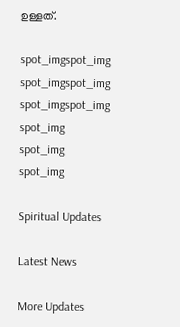ഉള്ളത്.

spot_imgspot_img
spot_imgspot_img
spot_imgspot_img
spot_img
spot_img
spot_img

Spiritual Updates

Latest News

More Updates